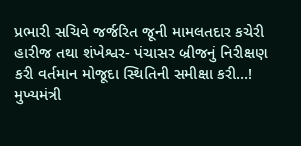પ્રભારી સચિવે જર્જરિત જૂની મામલતદાર કચેરી હારીજ તથા શંખેશ્વર- પંચાસર બ્રીજનું નિરીક્ષણ કરી વર્તમાન મોજૂદા સ્થિતિની સમીક્ષા કરી…!
મુખ્યમંત્રી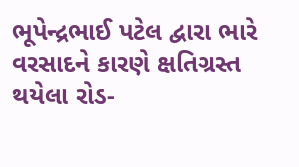ભૂપેન્દ્રભાઈ પટેલ દ્વારા ભારે વરસાદને કારણે ક્ષતિગ્રસ્ત થયેલા રોડ-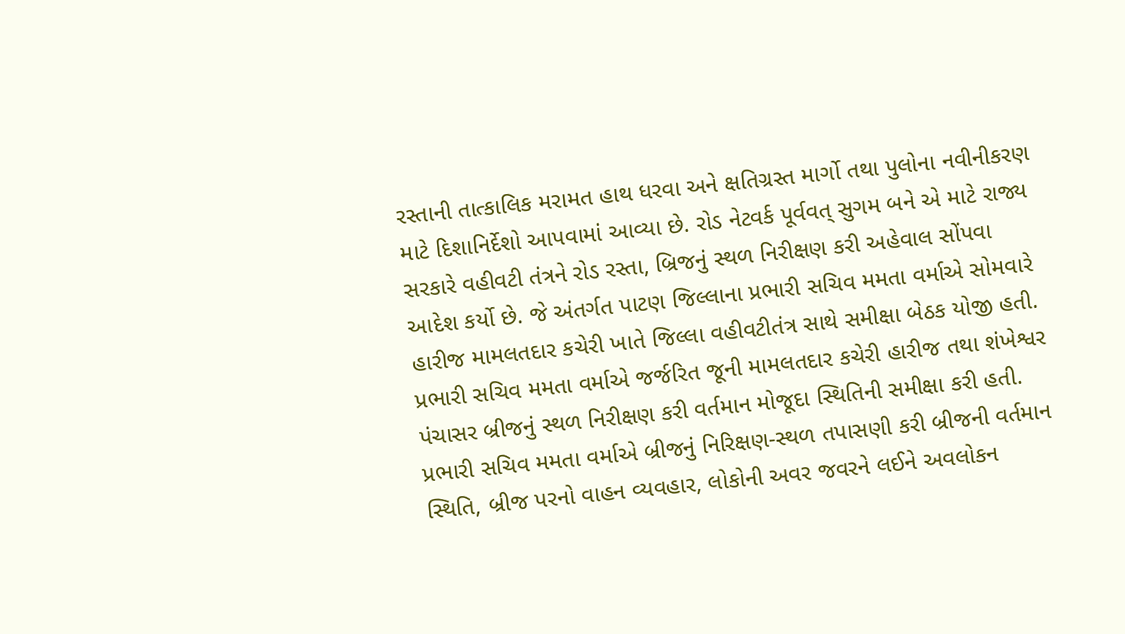રસ્તાની તાત્કાલિક મરામત હાથ ધરવા અને ક્ષતિગ્રસ્ત માર્ગો તથા પુલોના નવીનીકરણ માટે દિશાનિર્દેશો આપવામાં આવ્યા છે. રોડ નેટવર્ક પૂર્વવત્ સુગમ બને એ માટે રાજ્ય સરકારે વહીવટી તંત્રને રોડ રસ્તા, બ્રિજનું સ્થળ નિરીક્ષણ કરી અહેવાલ સોંપવા આદેશ કર્યો છે. જે અંતર્ગત પાટણ જિલ્લાના પ્રભારી સચિવ મમતા વર્માએ સોમવારે હારીજ મામલતદાર કચેરી ખાતે જિલ્લા વહીવટીતંત્ર સાથે સમીક્ષા બેઠક યોજી હતી. પ્રભારી સચિવ મમતા વર્માએ જર્જરિત જૂની મામલતદાર કચેરી હારીજ તથા શંખેશ્વર પંચાસર બ્રીજનું સ્થળ નિરીક્ષણ કરી વર્તમાન મોજૂદા સ્થિતિની સમીક્ષા કરી હતી.
પ્રભારી સચિવ મમતા વર્માએ બ્રીજનું નિરિક્ષણ-સ્થળ તપાસણી કરી બ્રીજની વર્તમાન સ્થિતિ, બ્રીજ પરનો વાહન વ્યવહાર, લોકોની અવર જવરને લઈને અવલોકન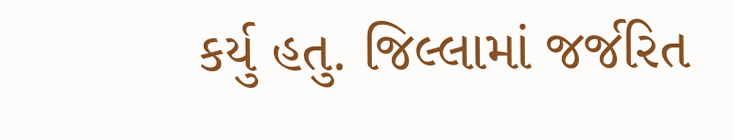કર્યુ હતુ. જિલ્લામાં જર્જરિત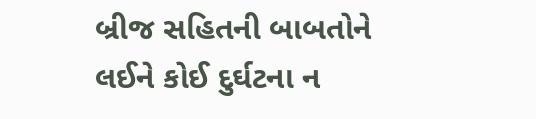બ્રીજ સહિતની બાબતોને લઈને કોઈ દુર્ઘટના ન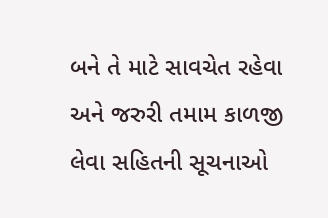બને તે માટે સાવચેત રહેવા અને જરુરી તમામ કાળજી લેવા સહિતની સૂચનાઓ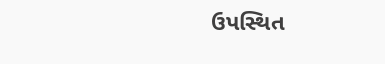ઉપસ્થિત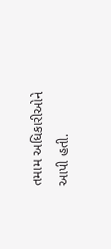તમામ અધિકારીઓને આપી હતી.